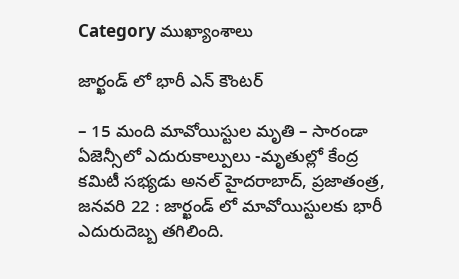Category ముఖ్యాంశాలు

జార్ఖండ్ లో భారీ ఎన్ కౌంట‌ర్‌

– 15 మంది మావోయిస్టుల మృతి – సారండా ఏజెన్సీలో ఎదురుకాల్పులు -మృతుల్లో కేంద్ర కమిటీ సభ్యడు అనల్ హైదరాబాద్, ప్రజాతంత్ర, జనవరి 22 : జార్ఖండ్ లో మావోయిస్టులకు భారీ ఎదురుదెబ్బ తగిలింది.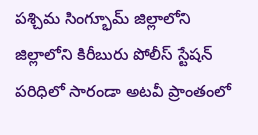పశ్చిమ సింగ్భూమ్ జిల్లాలోని జిల్లాలోని కిరీబురు పోలీస్ స్టేషన్ పరిధిలో సారండా అటవీ ప్రాంతంలో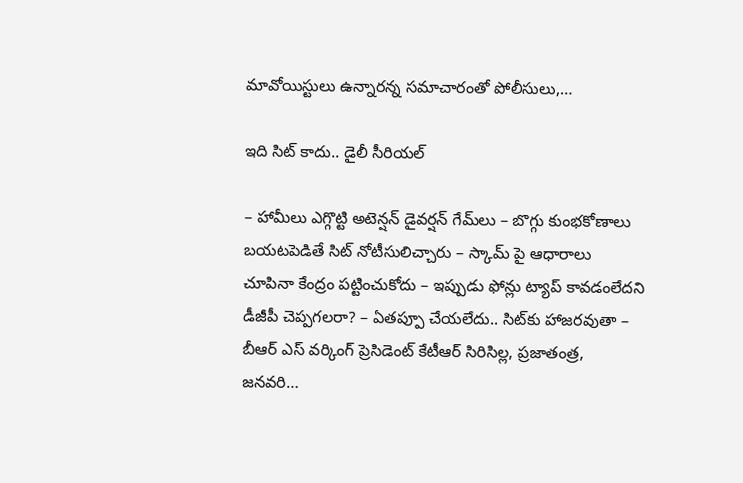మావోయిస్టులు ఉన్నారన్న సమాచారంతో పోలీసులు,…

ఇది సిట్ కాదు.. డైలీ సీరియ‌ల్‌

– హామీలు ఎగ్గొట్టి అటెన్ష‌న్ డైవ‌ర్ష‌న్ గేమ్‌లు – బొగ్గు కుంభ‌కోణాలు బ‌య‌ట‌పెడితే సిట్ నోటీసులిచ్చారు – స్కామ్ పై ఆధారాలు చూపినా కేంద్రం ప‌ట్టించుకోదు – ఇప్పుడు ఫోన్లు ట్యాప్ కావ‌డంలేద‌ని డీజీపీ చెప్ప‌గ‌ల‌రా? – ఏత‌ప్పూ చేయ‌లేదు.. సిట్‌కు హాజ‌ర‌వుతా – బీఆర్ ఎస్ వ‌ర్కింగ్ ప్రెసిడెంట్ కేటీఆర్‌ సిరిసిల్ల‌, ప్ర‌జాతంత్ర‌, జ‌న‌వ‌రి…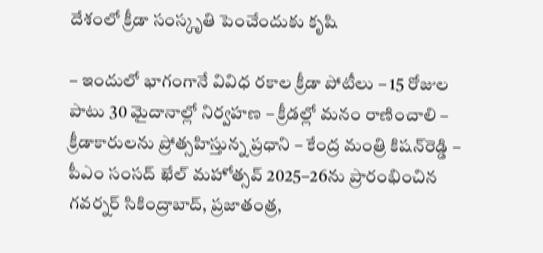దేశంలో క్రీడా సంస్కృతి పెంచేందుకు కృషి

– ఇందులో భాగంగానే వివిధ ర‌కాల క్రీడా పోటీలు – 15 రోజుల పాటు 30 మైదానాల్లో నిర్వ‌హ‌ణ‌ – క్రీడ‌ల్లో మ‌నం రాణించాలి – క్రీడాకారుల‌ను ప్రోత్స‌హిస్తున్న ప్ర‌ధాని – కేంద్ర మంత్రి కిష‌న్‌రెడ్డి – పీఎం సంసద్ ఖేల్ మహోత్సవ్ 2025–26ను ప్రారంభించిన గ‌వ‌ర్న‌ర్‌ సికింద్రాబాద్‌, ప్ర‌జాతంత్ర‌,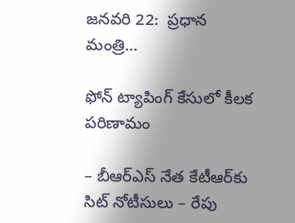జ‌న‌వ‌రి 22:  ప్రధాన మంత్రి…

ఫోన్‌ ‌ట్యాపింగ్‌ ‌కేసులో కీలక పరిణామం

– బీఆర్‌ఎస్‌ ‌నేత కేటీఆర్‌కు సిట్‌ ‌నోటీసులు – రేపు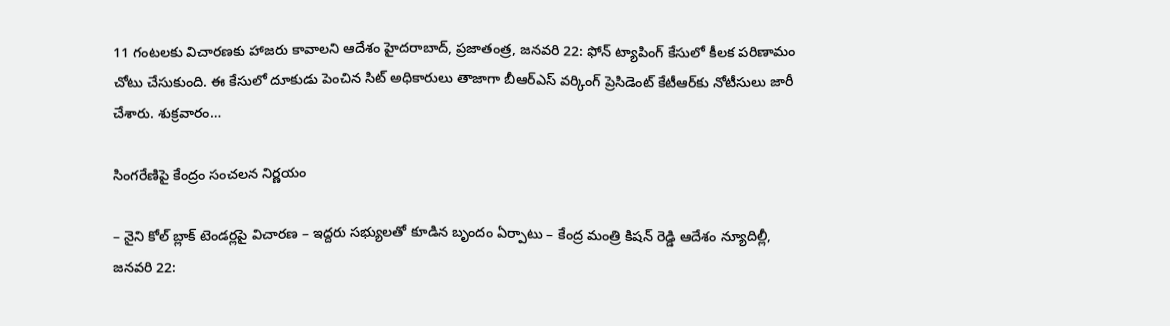11 గంటలకు విచారణకు హాజరు కావాలని ఆదేశం హైదరాబాద్‌, ప్రజాతంత్ర, జనవరి 22: ఫోన్‌ ‌ట్యాపింగ్‌ ‌కేసులో కీలక పరిణామం చోటు చేసుకుంది. ఈ కేసులో దూకుడు పెంచిన సిట్‌ అధికారులు తాజాగా బీఆర్‌ఎస్‌ ‌వర్కింగ్‌ ‌ప్రెసిడెంట్‌ ‌కేటీఆర్‌కు నోటీసులు జారీ చేశారు. శుక్రవారం…

సింగరేణిపై కేంద్రం సంచలన నిర్ణయం

– నైని కోల్‌ ‌బ్లాక్‌ ‌టెండర్లపై విచారణ – ఇద్దరు సభ్యులతో కూడిన బృందం ఏర్పాటు – కేంద్ర మంత్రి కిషన్‌ ‌రెడ్డి ఆదేశం న్యూదిల్లీ, జనవరి 22: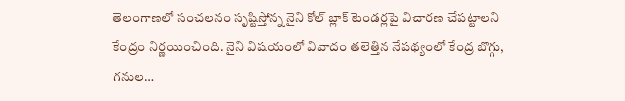తెలంగాణలో సంచలనం సృష్టిస్తోన్న నైని కోల్‌ ‌బ్లాక్‌ ‌టెండర్లపై విచారణ చేపట్టాలని కేంద్రం నిర్ణయించింది. నైని విషయంలో వివాదం తలెత్తిన నేపథ్యంలో కేంద్ర బొగ్గు, గనుల…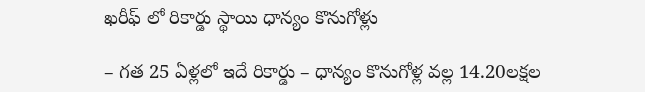ఖ‌రీఫ్ లో రికార్డు స్థాయి ధాన్యం కొనుగోళ్లు

– గ‌త 25 ఏళ్ల‌లో ఇదే రికార్డు – ధాన్యం కొనుగోళ్ల వ‌ల్ల 14.20ల‌క్ష‌ల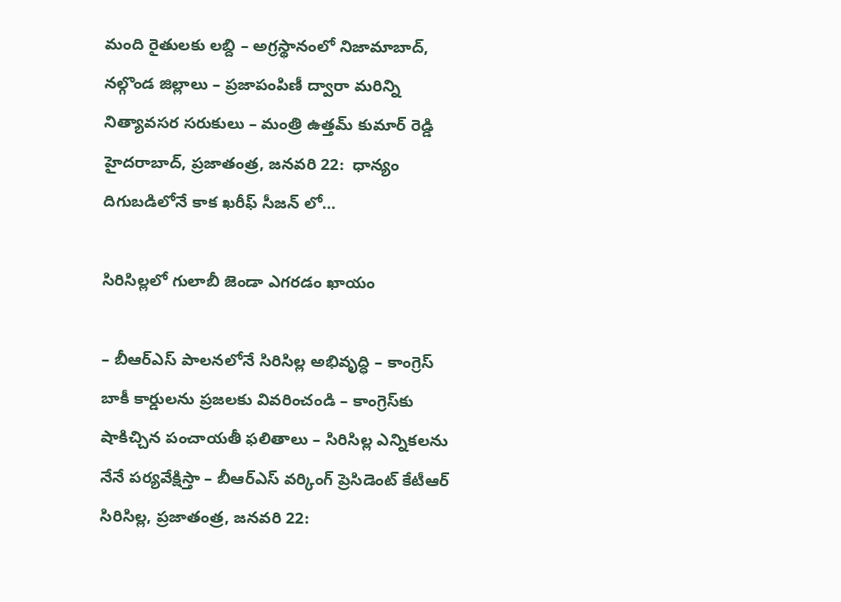మంది రైతుల‌కు ల‌బ్ది – అగ్ర‌స్థానంలో నిజామాబాద్‌, న‌ల్గొండ జిల్లాలు – ప్ర‌జాపంపిణీ ద్వారా మ‌రిన్ని నిత్యావ‌స‌ర స‌రుకులు – మంత్రి ఉత్త‌మ్ కుమార్ రెడ్డి హైద‌రాబాద్‌, ప్ర‌జాతంత్ర‌, జ‌న‌వ‌రి 22:  ధాన్యం దిగుబడిలోనే కాక ఖరీఫ్ సీజన్ లో…

సిరిసిల్ల‌లో గులాబీ జెండా ఎగ‌ర‌డం ఖాయం

– బీఆర్ఎస్ పాల‌న‌లోనే సిరిసిల్ల అభివృద్ధి – కాంగ్రెస్ బాకీ కార్డుల‌ను ప్ర‌జ‌ల‌కు వివ‌రించండి – కాంగ్రెస్‌కు షాకిచ్చిన పంచాయ‌తీ ఫ‌లితాలు – సిరిసిల్ల ఎన్నిక‌ల‌ను నేనే ప‌ర్య‌వేక్షిస్తా – బీఆర్ఎస్ వ‌ర్కింగ్ ప్రెసిడెంట్ కేటీఆర్‌ సిరిసిల్ల‌, ప్ర‌జాతంత్ర‌, జ‌న‌వ‌రి 22: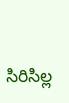సిరిసిల్ల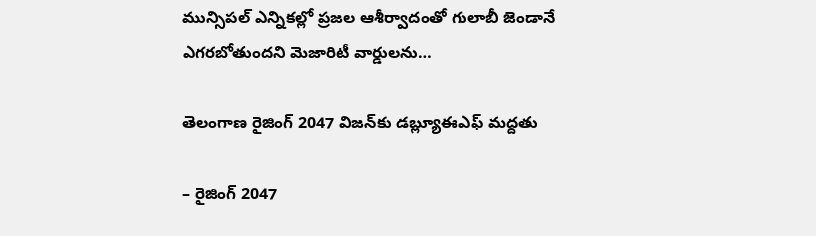మున్సిపల్ ఎన్నికల్లో ప్రజల ఆశీర్వాదంతో గులాబీ జెండానే ఎగరబోతుందని మెజారిటీ వార్డులను…

తెలంగాణ రైజింగ్ 2047 విజన్‌కు డ‌బ్ల్యూఈఎఫ్‌ మద్దతు

– రైజింగ్ 2047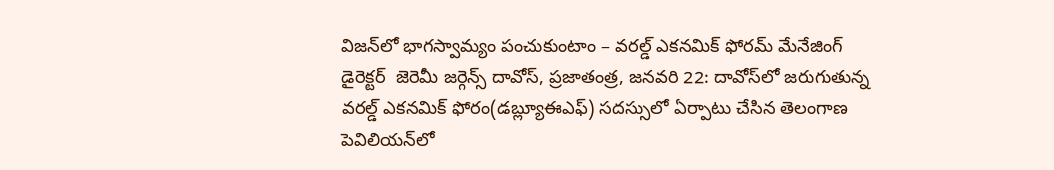విజన్‌లో భాగస్వామ్యం పంచుకుంటాం – వరల్డ్ ఎకనమిక్ ఫోరమ్ మేనేజింగ్ డైరెక్టర్  జెరెమీ జర్గెన్స్ దావోస్, ప్రజాతంత్ర, జనవరి 22: దావోస్‌లో జరుగుతున్న వరల్డ్ ఎకనమిక్ ఫోరం(డ‌బ్ల్యూఈఎఫ్‌) సదస్సులో ఏర్పాటు చేసిన తెలంగాణ పెవిలియన్‌లో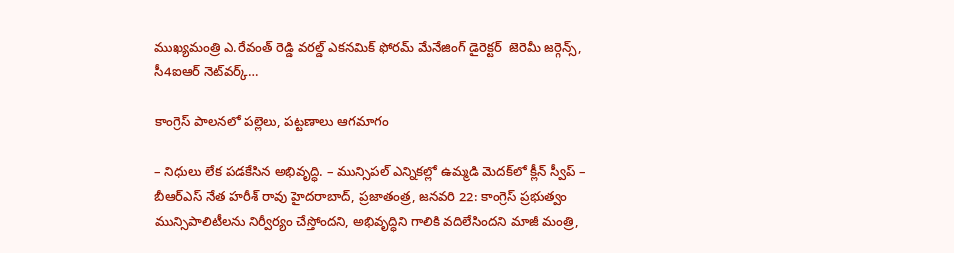ముఖ్యమంత్రి ఎ.రేవంత్ రెడ్డి వరల్డ్ ఎకనమిక్ ఫోరమ్ మేనేజింగ్ డైరెక్టర్  జెరెమీ జర్గెన్స్, సీ4ఐఆర్ నెట్‌వర్క్…

కాంగ్రెస్ పాలనలో పల్లెలు, పట్టణాలు ఆగమాగం

– నిధులు లేక పడకేసిన అభివృద్ధి. – మున్సిపల్ ఎన్నికల్లో ఉమ్మడి మెదక్‌లో క్లీన్ స్వీప్ – బీఆర్‌ఎస్ నేత హరీశ్ రావు హైదరాబాద్, ప్రజాతంత్ర, జనవరి 22: కాంగ్రెస్ ప్రభుత్వం మున్సిపాలిటీలను నిర్వీర్యం చేస్తోందని, అభివృద్ధిని గాలికి వదిలేసిందని మాజీ మంత్రి,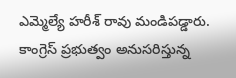ఎమ్మెల్యే హరీశ్ రావు మండిపడ్డారు. కాంగ్రెస్ ప్రభుత్వం అనుసరిస్తున్న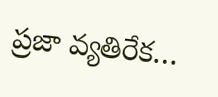ప్రజా వ్యతిరేక…